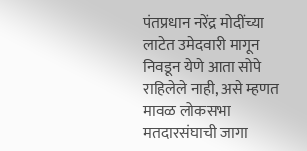पंतप्रधान नरेंद्र मोदींच्या लाटेत उमेदवारी मागून निवडून येणे आता सोपे राहिलेले नाही, असे म्हणत मावळ लोकसभा मतदारसंघाची जागा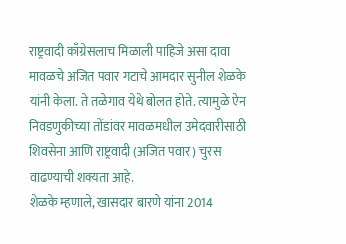राष्ट्रवादी काँग्रेसलाच मिळाली पाहिजे असा दावा मावळचे अजित पवार गटाचे आमदार सुनील शेळके यांनी केला. ते तळेगाव येथे बोलत होते. त्यामुळे ऐन निवडणुकीच्या तोंडांवर मावळमधील उमेदवारीसाठी शिवसेना आणि राष्ट्रवादी (अजित पवार) चुरस वाढण्याची शक्यता आहे.
शेळके म्हणाले, खासदार बारणे यांना 2014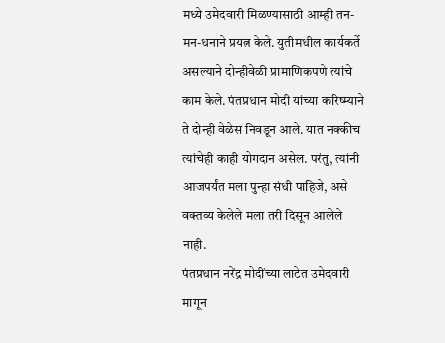मध्ये उमेदवारी मिळण्यासाठी आम्ही तन-मन-धनाने प्रयत्न केले. युतीमधील कार्यकर्ते असल्याने दोन्हीवेळी प्रामाणिकपणे त्यांचे काम केले. पंतप्रधान मोदी यांच्या करिष्म्याने ते दोन्ही वेळेस निवडून आले. यात नक्कीच त्यांचेही काही योगदान असेल. परंतु, त्यांनी आजपर्यंत मला पुन्हा संधी पाहिजे, असे वक्तव्य केलेले मला तरी दिसून आलेले नाही.
पंतप्रधान नरेंद्र मोदींच्या लाटेत उमेदवारी मागून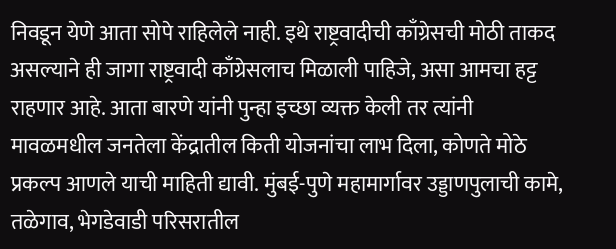निवडून येणे आता सोपे राहिलेले नाही. इथे राष्ट्रवादीची काँग्रेसची मोठी ताकद असल्याने ही जागा राष्ट्रवादी काँग्रेसलाच मिळाली पाहिजे, असा आमचा हट्ट राहणार आहे. आता बारणे यांनी पुन्हा इच्छा व्यक्त केली तर त्यांनी मावळमधील जनतेला केंद्रातील किती योजनांचा लाभ दिला, कोणते मोठे प्रकल्प आणले याची माहिती द्यावी. मुंबई-पुणे महामार्गावर उड्डाणपुलाची कामे, तळेगाव, भेगडेवाडी परिसरातील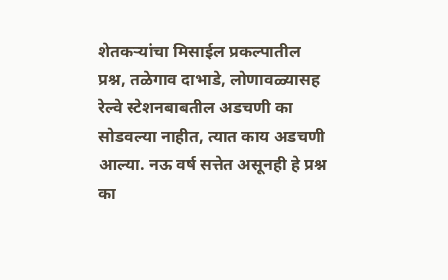शेतकऱ्यांचा मिसाईल प्रकल्पातील प्रश्न, तळेगाव दाभाडे, लोणावळ्यासह रेल्वे स्टेशनबाबतील अडचणी का सोडवल्या नाहीत, त्यात काय अडचणी आल्या. नऊ वर्ष सत्तेत असूनही हे प्रश्न का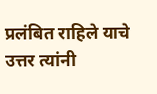प्रलंबित राहिले याचे उत्तर त्यांनी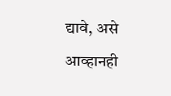द्यावे, असे आव्हानही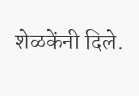शेळकेंनी दिले.